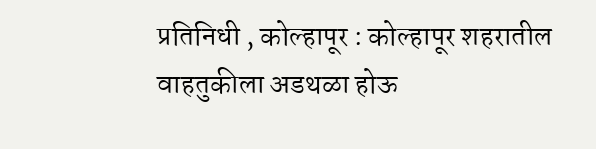प्रतिनिधी , कोल्हापूर : कोल्हापूर शहरातील वाहतुकीला अडथळा होऊ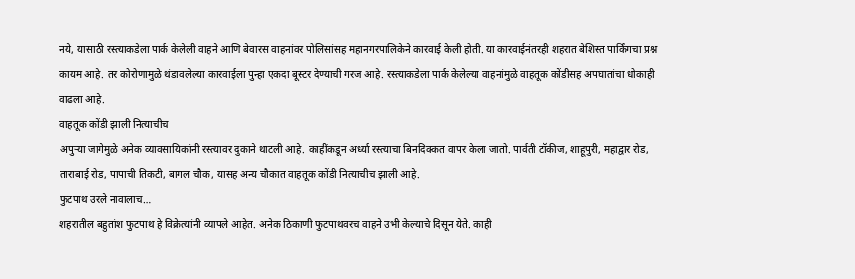नये, यासाठी रस्त्याकडेला पार्क केलेली वाहने आणि बेवारस वाहनांवर पोलिसांसह महानगरपालिकेने कारवाई केली होती. या कारवाईनंतरही शहरात बेशिस्त पार्किंगचा प्रश्न कायम आहे. तर कोरोणामुळे थंडावलेल्या कारवाईला पुन्हा एकदा बूस्टर देण्याची गरज आहे. रस्त्याकडेला पार्क केलेल्या वाहनांमुळे वाहतूक कोंडीसह अपघातांचा धोकाही वाढला आहे.
वाहतूक कोंडी झाली नित्याचीच
अपुऱ्या जागेमुळे अनेक व्यावसायिकांनी रस्त्यावर दुकाने थाटली आहे. काहींकडून अर्ध्या रस्त्याचा बिनदिक्कत वापर केला जातो. पार्वती टॉकीज, शाहूपुरी, महाद्वार रोड, ताराबाई रोड, पापाची तिकटी, बागल चौक, यासह अन्य चौकात वाहतूक कोंडी नित्याचीच झाली आहे.
फुटपाथ उरले नावालाच…
शहरातील बहुतांश फुटपाथ हे विक्रेत्यांनी व्यापले आहेत. अनेक ठिकाणी फुटपाथवरच वाहने उभी केल्याचे दिसून येते. काही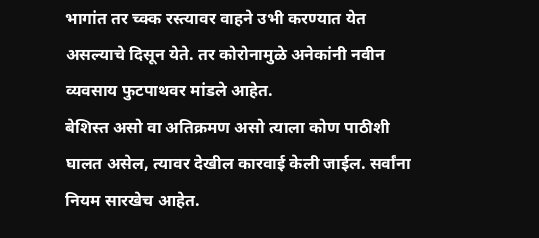भागांत तर च्क्क रस्त्यावर वाहने उभी करण्यात येत असल्याचे दिसून येते. तर कोरोनामुळे अनेकांनी नवीन व्यवसाय फुटपाथवर मांडले आहेत.
बेशिस्त असो वा अतिक्रमण असो त्याला कोण पाठीशी घालत असेल, त्यावर देखील कारवाई केली जाईल. सर्वांना नियम सारखेच आहेत.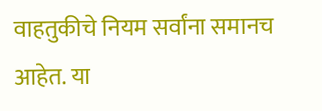वाहतुकीचे नियम सर्वांना समानच आहेत. या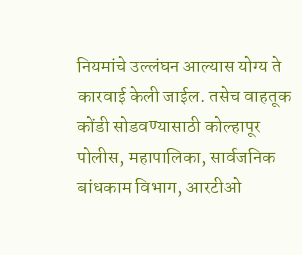नियमांचे उल्लंघन आल्यास योग्य ते कारवाई केली जाईल. तसेच वाहतूक कोंडी सोडवण्यासाठी कोल्हापूर पोलीस, महापालिका, सार्वजनिक बांधकाम विभाग, आरटीओ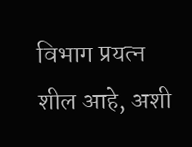विभाग प्रयत्न शील आहे, अशी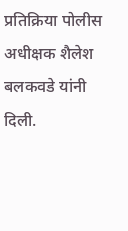प्रतिक्रिया पोलीस अधीक्षक शैलेश बलकवडे यांनी दिली.